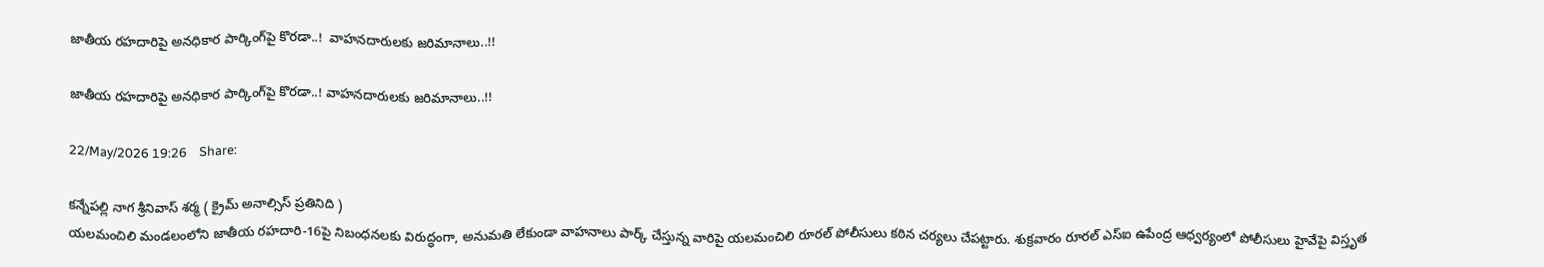జాతీయ రహదారిపై అనధికార పార్కింగ్‌పై కొరడా..!  వాహనదారులకు జరిమానాలు..!!

జాతీయ రహదారిపై అనధికార పార్కింగ్‌పై కొరడా..! వాహనదారులకు జరిమానాలు..!!

22/May/2026 19:26    Share:

కన్నేపల్లి నాగ శ్రీనివాస్ శర్మ ( క్రైమ్ అనాల్సిస్ ప్రతినిది )
యలమంచిలి మండలంలోని జాతీయ రహదారి-16పై నిబంధనలకు విరుద్ధంగా, అనుమతి లేకుండా వాహనాలు పార్క్ చేస్తున్న వారిపై యలమంచిలి రూరల్ పోలీసులు కఠిన చర్యలు చేపట్టారు. శుక్రవారం రూరల్ ఎస్ఐ ఉపేంద్ర ఆధ్వర్యంలో పోలీసులు హైవేపై విస్తృత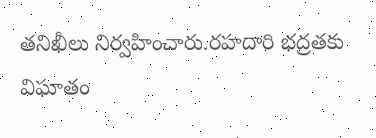తనిఖీలు నిర్వహించారు.రహదారి భద్రతకు విఘాతం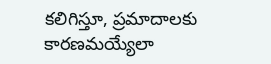కలిగిస్తూ, ప్రమాదాలకు కారణమయ్యేలా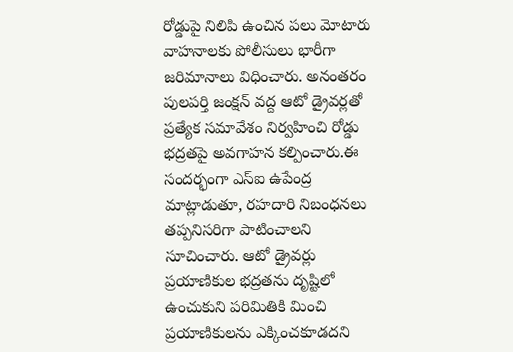రోడ్డుపై నిలిపి ఉంచిన పలు మోటారు వాహనాలకు పోలీసులు భారీగా జరిమానాలు విధించారు. అనంతరం పులపర్తి జంక్షన్ వద్ద ఆటో డ్రైవర్లతో ప్రత్యేక సమావేశం నిర్వహించి రోడ్డు భద్రతపై అవగాహన కల్పించారు.ఈ సందర్భంగా ఎస్ఐ ఉపేంద్ర మాట్లాడుతూ, రహదారి నిబంధనలు తప్పనిసరిగా పాటించాలని సూచించారు. ఆటో డ్రైవర్లు ప్రయాణికుల భద్రతను దృష్టిలో ఉంచుకుని పరిమితికి మించి ప్రయాణికులను ఎక్కించకూడదని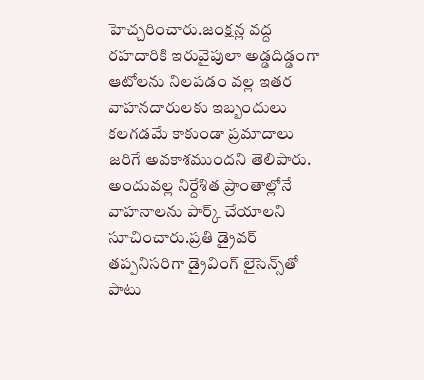హెచ్చరించారు.జంక్షన్ల వద్ద రహదారికి ఇరువైపులా అడ్డదిడ్డంగా ఆటోలను నిలపడం వల్ల ఇతర వాహనదారులకు ఇబ్బందులు కలగడమే కాకుండా ప్రమాదాలు జరిగే అవకాశముందని తెలిపారు. అందువల్ల నిర్దేశిత ప్రాంతాల్లోనే వాహనాలను పార్క్ చేయాలని సూచించారు.ప్రతి డ్రైవర్ తప్పనిసరిగా డ్రైవింగ్ లైసెన్స్‌తో పాటు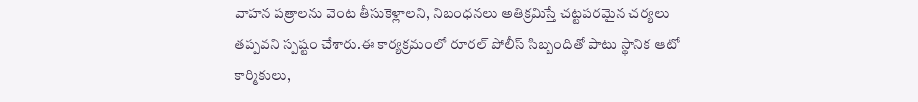వాహన పత్రాలను వెంట తీసుకెళ్లాలని, నిబంధనలు అతిక్రమిస్తే చట్టపరమైన చర్యలు తప్పవని స్పష్టం చేశారు.ఈ కార్యక్రమంలో రూరల్ పోలీస్ సిబ్బందితో పాటు స్థానిక ఆటో కార్మికులు,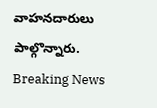వాహనదారులు పాల్గొన్నారు.
Breaking News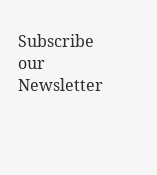Subscribe our Newsletter